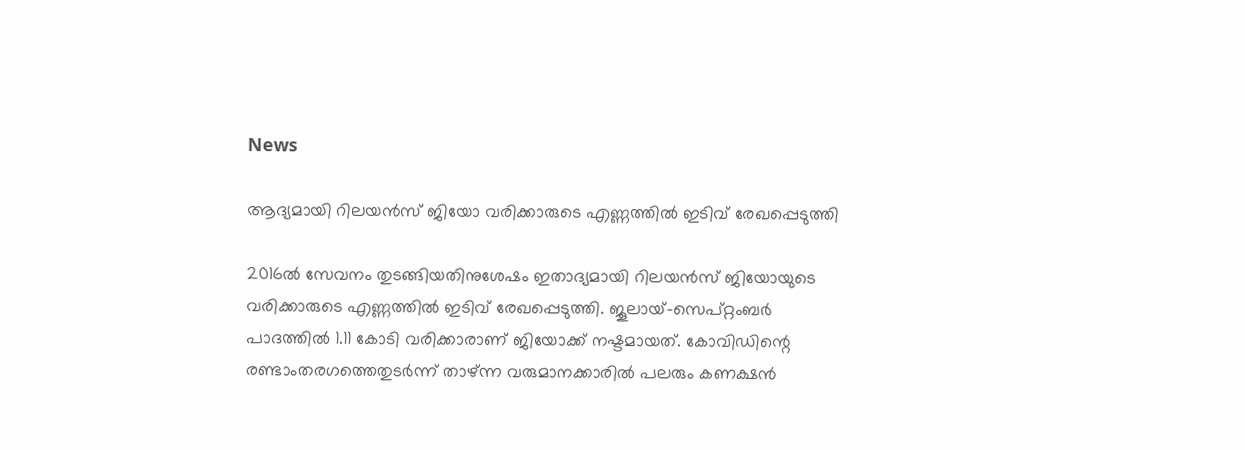News

ആദ്യമായി റിലയന്‍സ് ജിയോ വരിക്കാരുടെ എണ്ണത്തില്‍ ഇടിവ് രേഖപ്പെടുത്തി

2016ല്‍ സേവനം തുടങ്ങിയതിനുശേഷം ഇതാദ്യമായി റിലയന്‍സ് ജിയോയുടെ വരിക്കാരുടെ എണ്ണത്തില്‍ ഇടിവ് രേഖപ്പെടുത്തി. ജൂലായ്-സെപ്റ്റംബര്‍ പാദത്തില്‍ 1.11 കോടി വരിക്കാരാണ് ജിയോക്ക് നഷ്ടമായത്. കോവിഡിന്റെ രണ്ടാംതരഗത്തെതുടര്‍ന്ന് താഴ്ന്ന വരുമാനക്കാരില്‍ പലരും കണക്ഷന്‍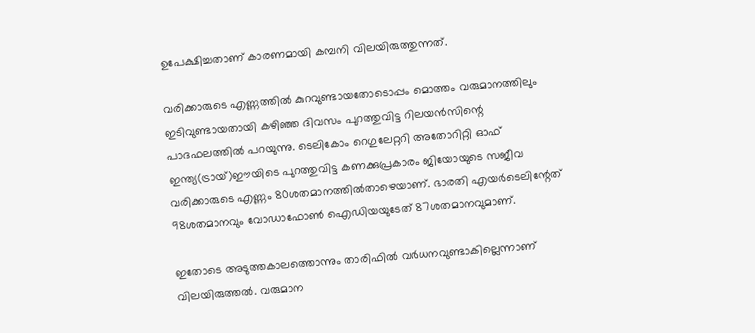ഉപേക്ഷിച്ചതാണ് കാരണമായി കമ്പനി വിലയിരുത്തുന്നത്.

വരിക്കാരുടെ എണ്ണത്തില്‍ കുറവുണ്ടായതോടൊപ്പം മൊത്തം വരുമാനത്തിലും ഇടിവുണ്ടായതായി കഴിഞ്ഞ ദിവസം പുറത്തുവിട്ട റിലയന്‍സിന്റെ പാദഫലത്തില്‍ പറയുന്നു. ടെലികോം റെഗുലേറ്ററി അതോറിറ്റി ഓഫ് ഇന്ത്യ(ട്രായ്)ഈയിടെ പുറത്തുവിട്ട കണക്കുപ്രകാരം ജിയോയുടെ സജീവ വരിക്കാരുടെ എണ്ണം 80ശതമാനത്തില്‍താഴെയാണ്. ഭാരതി എയര്‍ടെലിന്റേത് 98ശതമാനവും വോഡാഫോണ്‍ ഐഡിയയുടേത് 87ശതമാനവുമാണ്.

ഇതോടെ അടുത്തകാലത്തൊന്നും താരിഫില്‍ വര്‍ധനവുണ്ടാകില്ലെന്നാണ് വിലയിരുത്തല്‍. വരുമാന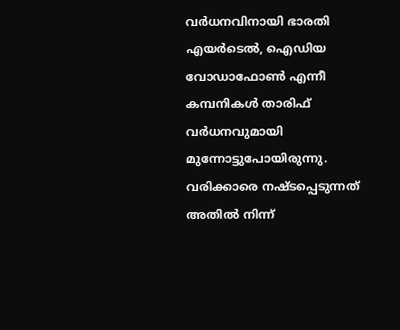വര്‍ധനവിനായി ഭാരതി എയര്‍ടെല്‍, ഐഡിയ വോഡാഫോണ്‍ എന്നീ കമ്പനികള്‍ താരിഫ് വര്‍ധനവുമായി മുന്നോട്ടുപോയിരുന്നു. വരിക്കാരെ നഷ്ടപ്പെടുന്നത് അതില്‍ നിന്ന്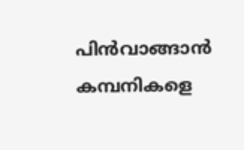പിന്‍വാങ്ങാന്‍ കമ്പനികളെ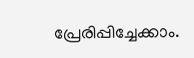പ്രേരിപ്പിച്ചേക്കാം.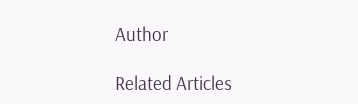Author

Related Articles